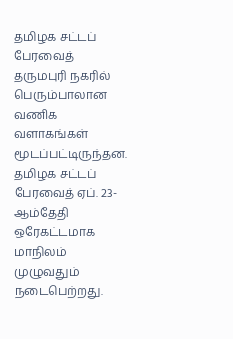தமிழக சட்டப் பேரவைத் தருமபுரி நகரில் பெரும்பாலான வணிக வளாகங்கள் மூடப்பட்டிருந்தன.
தமிழக சட்டப் பேரவைத் ஏப். 23-ஆம்தேதி ஒரேகட்டமாக மாநிலம் முழுவதும் நடைபெற்றது.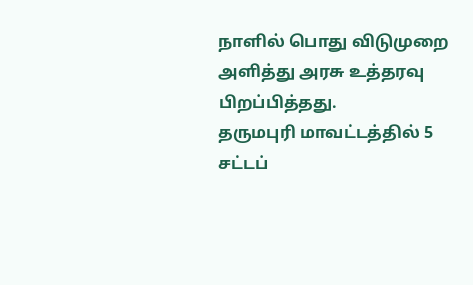நாளில் பொது விடுமுறை அளித்து அரசு உத்தரவு பிறப்பித்தது.
தருமபுரி மாவட்டத்தில் 5 சட்டப்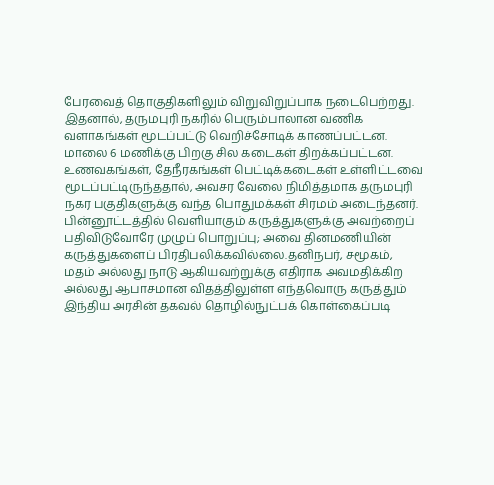பேரவைத் தொகுதிகளிலும் விறுவிறுப்பாக நடைபெற்றது. இதனால், தருமபுரி நகரில் பெரும்பாலான வணிக வளாகங்கள் மூடப்பட்டு வெறிச்சோடிக் காணப்பட்டன. மாலை 6 மணிக்கு பிறகு சில கடைகள் திறக்கப்பட்டன.
உணவகங்கள், தேநீரகங்கள் பெட்டிக்கடைகள் உள்ளிட்டவை மூடப்பட்டிருந்ததால், அவசர வேலை நிமித்தமாக தருமபுரி நகர பகுதிகளுக்கு வந்த பொதுமக்கள் சிரமம் அடைந்தனர்.
பின்னூட்டத்தில் வெளியாகும் கருத்துகளுக்கு அவற்றைப் பதிவிடுவோரே முழுப் பொறுப்பு; அவை தினமணியின் கருத்துகளைப் பிரதிபலிக்கவில்லை.தனிநபர், சமூகம், மதம் அல்லது நாடு ஆகியவற்றுக்கு எதிராக அவமதிக்கிற அல்லது ஆபாசமான விதத்திலுள்ள எந்தவொரு கருத்தும் இந்திய அரசின் தகவல் தொழில்நுட்பக் கொள்கைப்படி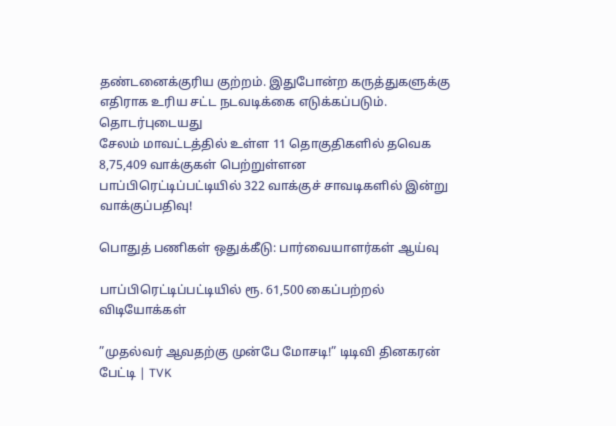தண்டனைக்குரிய குற்றம். இதுபோன்ற கருத்துகளுக்கு எதிராக உரிய சட்ட நடவடிக்கை எடுக்கப்படும்.
தொடர்புடையது
சேலம் மாவட்டத்தில் உள்ள 11 தொகுதிகளில் தவெக 8,75,409 வாக்குகள் பெற்றுள்ளன
பாப்பிரெட்டிப்பட்டியில் 322 வாக்குச் சாவடிகளில் இன்று வாக்குப்பதிவு!

பொதுத் பணிகள் ஒதுக்கீடு: பார்வையாளர்கள் ஆய்வு

பாப்பிரெட்டிப்பட்டியில் ரூ. 61,500 கைப்பற்றல்
விடியோக்கள்

”முதல்வர் ஆவதற்கு முன்பே மோசடி!” டிடிவி தினகரன் பேட்டி | TVK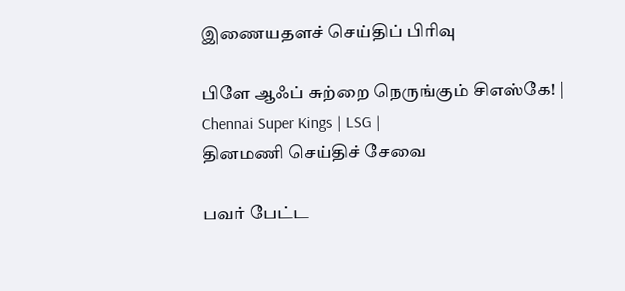இணையதளச் செய்திப் பிரிவு

பிளே ஆஃப் சுற்றை நெருங்கும் சிஎஸ்கே! | Chennai Super Kings | LSG |
தினமணி செய்திச் சேவை

பவர் பேட்ட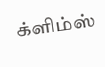க்ளிம்ஸ்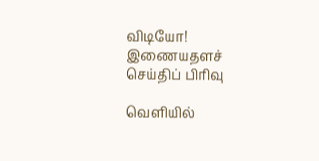விடியோ!
இணையதளச் செய்திப் பிரிவு

வெளியில்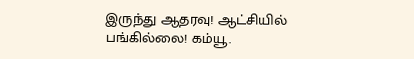இருந்து ஆதரவு! ஆட்சியில் பங்கில்லை! கம்யூ.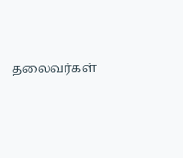தலைவர்கள்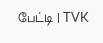பேட்டி | TVK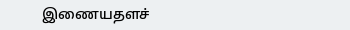இணையதளச்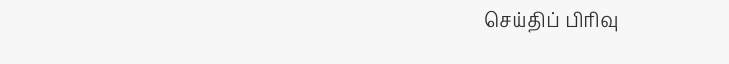செய்திப் பிரிவு